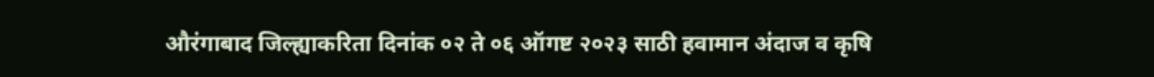औरंगाबाद जिल्ह्याकरिता दिनांक ०२ ते ०६ ऑगष्ट २०२३ साठी हवामान अंदाज व कृषि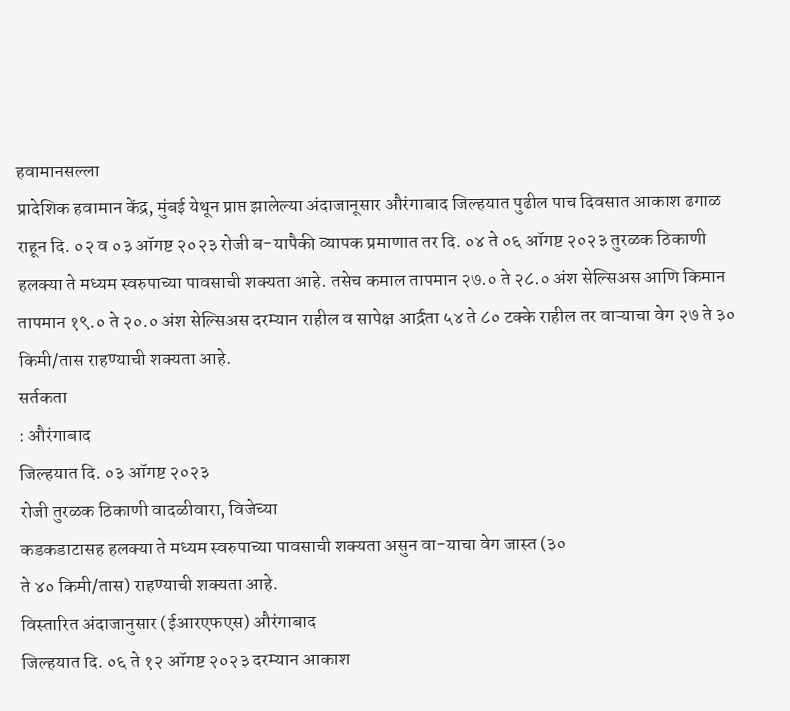हवामानसल्ला
प्रादेशिक हवामान केंद्र, मुंबई येथून प्राप्त झालेल्या अंदाजानूसार औरंगाबाद जिल्हयात पुढील पाच दिवसात आकाश ढगाळ राहून दि. ०२ व ०३ ऑगष्ट २०२३ रोजी ब-यापैकी व्यापक प्रमाणात तर दि. ०४ ते ०६ ऑगष्ट २०२३ तुरळक ठिकाणी हलक्या ते मध्यम स्वरुपाच्या पावसाची शक्यता आहे. तसेच कमाल तापमान २७.० ते २८.० अंश सेल्सिअस आणि किमान तापमान १९.० ते २०.० अंश सेल्सिअस दरम्यान राहील व सापेक्ष आर्द्रता ५४ ते ८० टक्के राहील तर वाऱ्याचा वेग २७ ते ३० किमी/तास राहण्याची शक्यता आहे.
सर्तकता
: औरंगाबाद
जिल्हयात दि. ०३ ऑगष्ट २०२३
रोजी तुरळक ठिकाणी वादळीवारा, विजेच्या
कडकडाटासह हलक्या ते मध्यम स्वरुपाच्या पावसाची शक्यता असुन वा-याचा वेग जास्त (३०
ते ४० किमी/तास) राहण्याची शक्यता आहे.
विस्तारित अंदाजानुसार (ईआरएफएस) औरंगाबाद
जिल्हयात दि. ०६ ते १२ ऑगष्ट २०२३ दरम्यान आकाश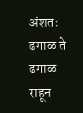अंशतः ढगाळ ते ढगाळ राहून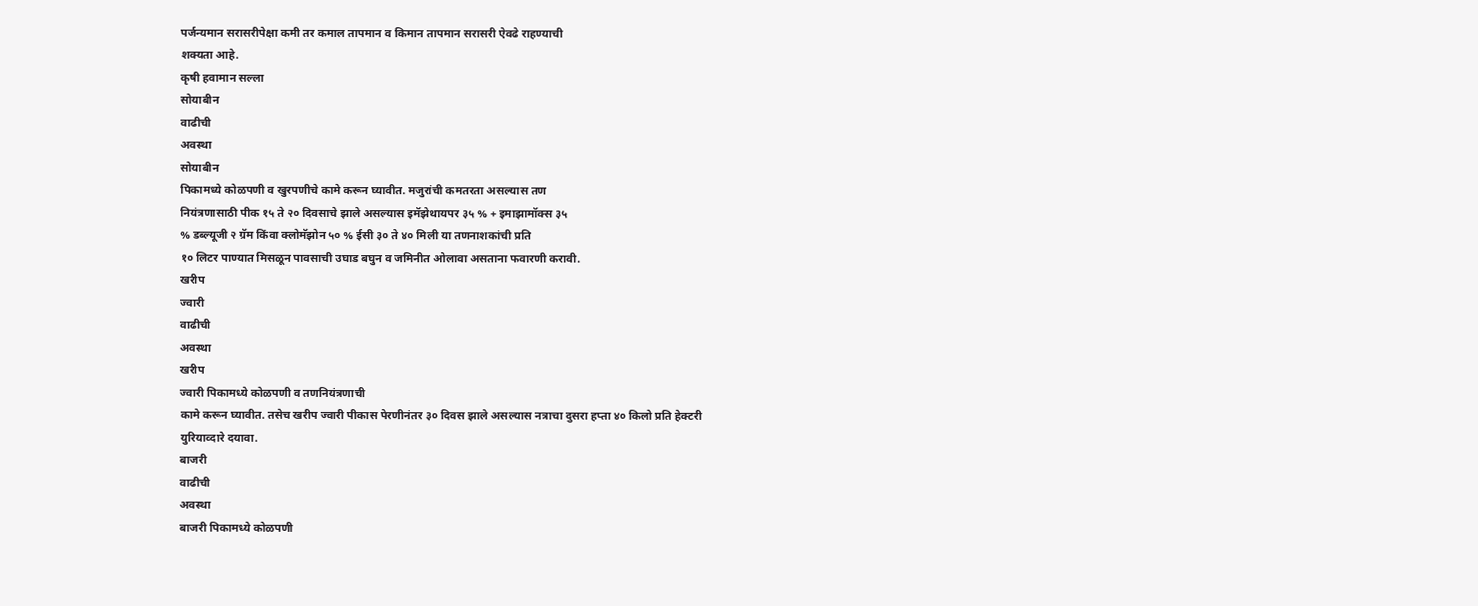पर्जन्यमान सरासरीपेक्षा कमी तर कमाल तापमान व किमान तापमान सरासरी ऐवढे राहण्याची
शक्यता आहे.
कृषी हवामान सल्ला
सोयाबीन
वाढीची
अवस्था
सोयाबीन
पिकामध्ये कोळपणी व खुरपणीचे कामे करून घ्यावीत. मजुरांची कमतरता असल्यास तण
नियंत्रणासाठी पीक १५ ते २० दिवसाचे झाले असल्यास इमॅझेथायपर ३५ % + इमाझामॉक्स ३५
% डब्ल्यूजी २ ग्रॅम किंवा क्लोमॅझोन ५० % ईसी ३० ते ४० मिली या तणनाशकांची प्रति
१० लिटर पाण्यात मिसळून पावसाची उघाड बघुन व जमिनीत ओलावा असताना फवारणी करावी.
खरीप
ज्वारी
वाढीची
अवस्था
खरीप
ज्वारी पिकामध्ये कोळपणी व तणनियंत्रणाची
कामे करून घ्यावीत. तसेच खरीप ज्वारी पीकास पेरणीनंतर ३० दिवस झाले असल्यास नत्राचा दुसरा हप्ता ४० किलो प्रति हेक्टरी
युरियाव्दारे दयावा.
बाजरी
वाढीची
अवस्था
बाजरी पिकामध्ये कोळपणी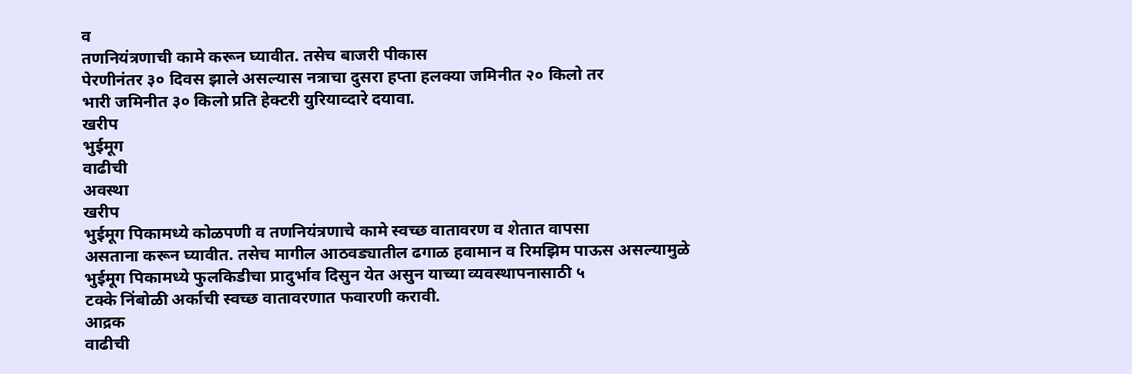व
तणनियंत्रणाची कामे करून घ्यावीत. तसेच बाजरी पीकास
पेरणीनंतर ३० दिवस झाले असल्यास नत्राचा दुसरा हप्ता हलक्या जमिनीत २० किलो तर
भारी जमिनीत ३० किलो प्रति हेक्टरी युरियाव्दारे दयावा.
खरीप
भुईमूग
वाढीची
अवस्था
खरीप
भुईमूग पिकामध्ये कोळपणी व तणनियंत्रणाचे कामे स्वच्छ वातावरण व शेतात वापसा
असताना करून घ्यावीत. तसेच मागील आठवड्यातील ढगाळ हवामान व रिमझिम पाऊस असल्यामुळे
भुईमूग पिकामध्ये फुलकिडीचा प्रादुर्भाव दिसुन येत असुन याच्या व्यवस्थापनासाठी ५
टक्के निंबोळी अर्काची स्वच्छ वातावरणात फवारणी करावी.
आद्रक
वाढीची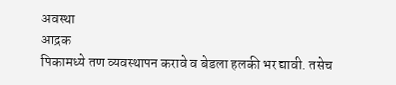अवस्था
आद्रक
पिकामध्ये तण व्यवस्थापन करावे व बेडला हलकी भर द्यावी. तसेच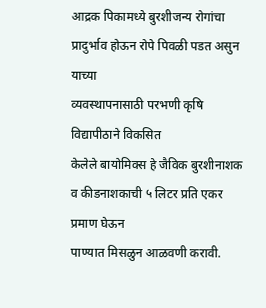आद्रक पिकामध्ये बुरशीजन्य रोगांचा प्रादुर्भाव होऊन रोपे पिवळी पडत असुन याच्या
व्यवस्थापनासाठी परभणी कृषि विद्यापीठाने विकसित
केलेले बायोमिक्स हे जैविक बुरशीनाशक व कीडनाशकाची ५ लिटर प्रति एकर प्रमाण घेऊन
पाण्यात मिसळुन आळवणी करावी.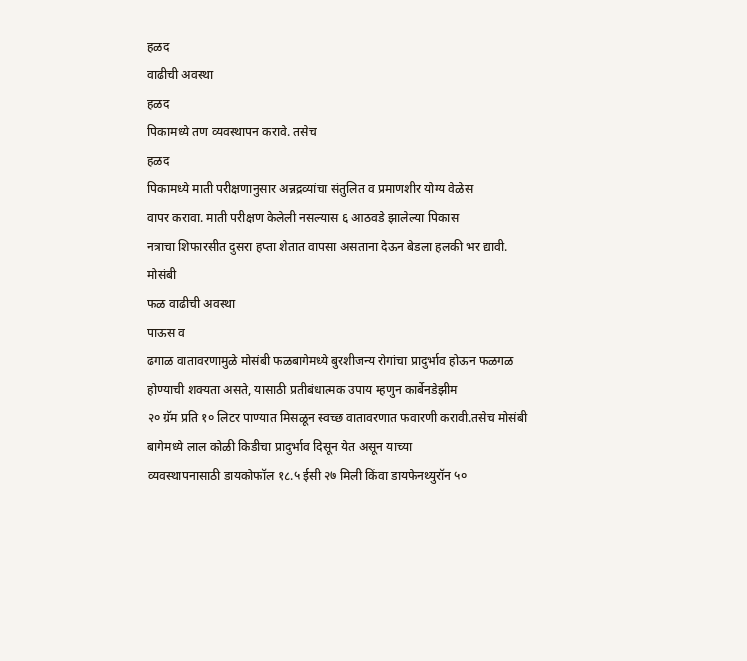हळद
वाढीची अवस्था
हळद
पिकामध्ये तण व्यवस्थापन करावे. तसेच
हळद
पिकामध्ये माती परीक्षणानुसार अन्नद्रव्यांचा संतुलित व प्रमाणशीर योग्य वेळेस
वापर करावा. माती परीक्षण केलेली नसल्यास ६ आठवडे झालेल्या पिकास
नत्राचा शिफारसीत दुसरा हप्ता शेतात वापसा असताना देऊन बेडला हलकी भर द्यावी.
मोसंबी
फळ वाढीची अवस्था
पाऊस व
ढगाळ वातावरणामुळे मोसंबी फळबागेमध्ये बुरशीजन्य रोगांचा प्रादुर्भाव होऊन फळगळ
होण्याची शक्यता असते, यासाठी प्रतीबंधात्मक उपाय म्हणुन कार्बेनडेझीम
२० ग्रॅम प्रति १० लिटर पाण्यात मिसळून स्वच्छ वातावरणात फवारणी करावी.तसेच मोसंबी
बागेमध्ये लाल कोळी किडीचा प्रादुर्भाव दिसून येत असून याच्या
व्यवस्थापनासाठी डायकोफॉल १८.५ ईसी २७ मिली किंवा डायफेनथ्युरॉन ५०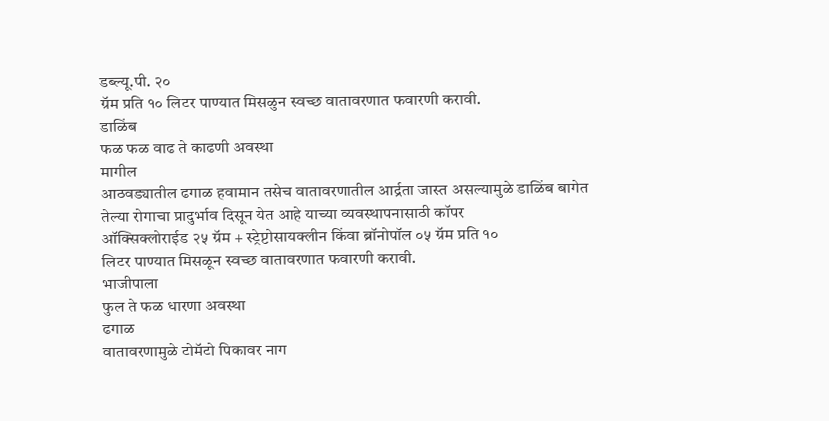डब्ल्यू.पी. २०
ग्रॅम प्रति १० लिटर पाण्यात मिसळुन स्वच्छ वातावरणात फवारणी करावी.
डाळिंब
फळ फळ वाढ ते काढणी अवस्था
मागील
आठवड्यातील ढगाळ हवामान तसेच वातावरणातील आर्द्रता जास्त असल्यामुळे डाळिंब बागेत
तेल्या रोगाचा प्रादुर्भाव दिसून येत आहे याच्या व्यवस्थापनासाठी कॉपर
ऑक्सिक्लोराईड २५ ग्रॅम + स्ट्रेप्टोसायक्लीन किंवा ब्रॉनोपॉल ०५ ग्रॅम प्रति १०
लिटर पाण्यात मिसळून स्वच्छ वातावरणात फवारणी करावी.
भाजीपाला
फुल ते फळ धारणा अवस्था
ढगाळ
वातावरणामुळे टोमॅटो पिकावर नाग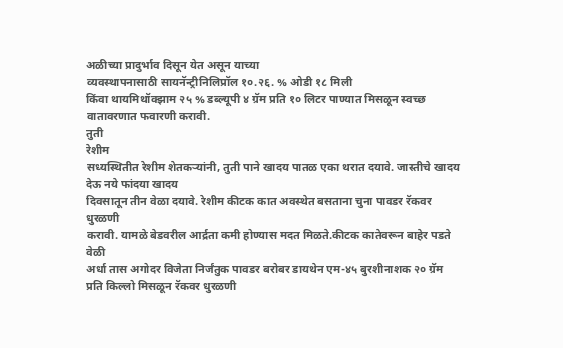अळीच्या प्रादुर्भाव दिसून येत असून याच्या
व्यवस्थापनासाठी सायनॅन्ट्रीनिलिप्रॉल १०.२६. % ओडी १८ मिली
किंवा थायमिथॉक्झाम २५ % डब्ल्यूपी ४ ग्रॅम प्रति १० लिटर पाण्यात मिसळून स्वच्छ
वातावरणात फवारणी करावी.
तुती
रेशीम
सध्यस्थितीत रेशीम शेतकऱ्यांनी, तुती पाने खादय पातळ एका थरात दयावे. जास्तीचे खादय देऊ नये फांदया खादय
दिवसातून तीन वेळा दयावे. रेशीम कीटक कात अवस्थेत बसताना चुना पावडर रॅकवर धुरळणी
करावी. यामळे बेडवरील आर्द्रता कमी होण्यास मदत मिळते.कीटक कातेवरून बाहेर पडते वेळी
अर्धा तास अगोदर विजेता निर्जंतुक पावडर बरोबर डायथेन एम-४५ बुरशीनाशक २० ग्रॅम
प्रति किल्लो मिसळून रॅकवर धुरळणी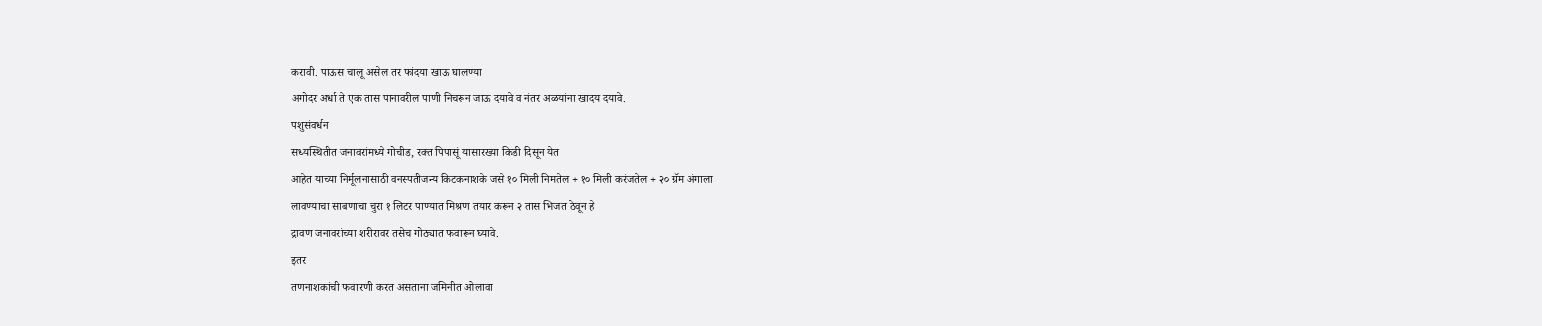करावी. पाऊस चालू असेल तर फांदया खाऊ घालण्या
अगोदर अर्धा ते एक तास पानावरील पाणी निचरून जाऊ दयावे व नंतर अळयांना खादय दयावे.
पशुसंवर्धन
सध्यस्थितीत जनावरांमध्ये गोचीड, रक्त पिपासूं यासारख्या किडी दिसून येत
आहेत याच्या निर्मूलनासाठी वनस्पतीजन्य किटकनाशके जसे १० मिली निमतेल + १० मिली करंजतेल + २० ग्रॅम अंगाला
लावण्याचा साबणाचा चुरा १ लिटर पाण्यात मिश्रण तयार करून २ तास भिजत ठेवून हे
द्रावण जनावरांच्या शरीरावर तसेच गोठ्यात फवारून घ्यावे.
इतर
तणनाशकांची फवारणी करत असताना जमिनीत ओलावा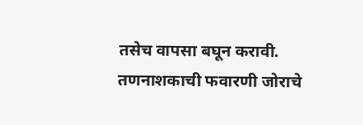तसेच वापसा बघून करावी. तणनाशकाची फवारणी जोराचे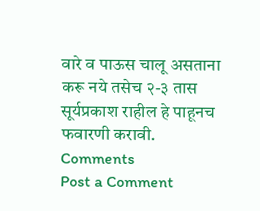वारे व पाऊस चालू असताना करू नये तसेच २-३ तास
सूर्यप्रकाश राहील हे पाहूनच फवारणी करावी.
Comments
Post a Comment